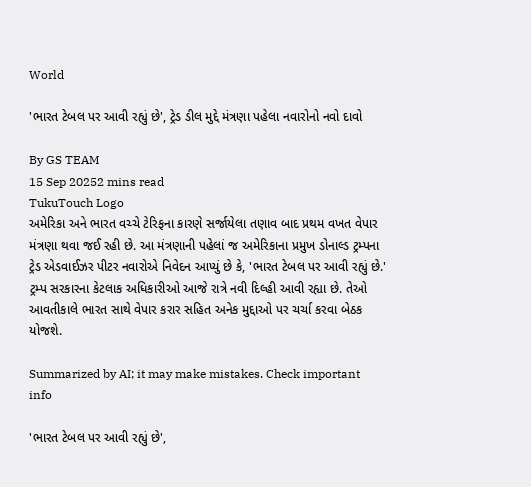World

'ભારત ટેબલ પર આવી રહ્યું છે', ટ્રેડ ડીલ મુદ્દે મંત્રણા પહેલા નવારોનો નવો દાવો

By GS TEAM
15 Sep 20252 mins read
TukuTouch Logo
અમેરિકા અને ભારત વચ્ચે ટેરિફના કારણે સર્જાયેલા તણાવ બાદ પ્રથમ વખત વેપાર મંત્રણા થવા જઈ રહી છે. આ મંત્રણાની પહેલાં જ અમેરિકાના પ્રમુખ ડોનાલ્ડ ટ્રમ્પના ટ્રેડ એડવાઈઝર પીટર નવારોએ નિવેદન આપ્યું છે કે, 'ભારત ટેબલ પર આવી રહ્યું છે.' ટ્રમ્પ સરકારના કેટલાક અધિકારીઓ આજે રાત્રે નવી દિલ્હી આવી રહ્યા છે. તેઓ આવતીકાલે ભારત સાથે વેપાર કરાર સહિત અનેક મુદ્દાઓ પર ચર્ચા કરવા બેઠક યોજશે.

Summarized by AI; it may make mistakes. Check important info

'ભારત ટેબલ પર આવી રહ્યું છે',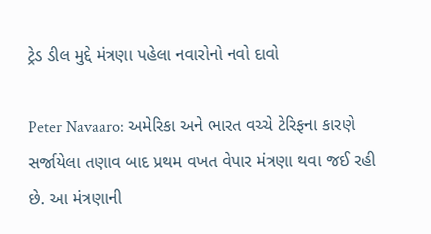ટ્રેડ ડીલ મુદ્દે મંત્રણા પહેલા નવારોનો નવો દાવો

Peter Navaaro: અમેરિકા અને ભારત વચ્ચે ટેરિફના કારણે સર્જાયેલા તણાવ બાદ પ્રથમ વખત વેપાર મંત્રણા થવા જઈ રહી છે. આ મંત્રણાની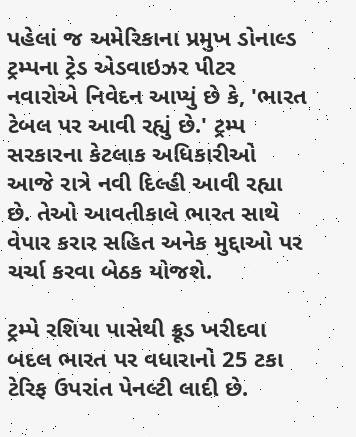પહેલાં જ અમેરિકાના પ્રમુખ ડોનાલ્ડ ટ્રમ્પના ટ્રેડ એડવાઇઝર પીટર નવારોએ નિવેદન આપ્યું છે કે, 'ભારત ટેબલ પર આવી રહ્યું છે.' ટ્રમ્પ સરકારના કેટલાક અધિકારીઓ આજે રાત્રે નવી દિલ્હી આવી રહ્યા છે. તેઓ આવતીકાલે ભારત સાથે વેપાર કરાર સહિત અનેક મુદ્દાઓ પર ચર્ચા કરવા બેઠક યોજશે.

ટ્રમ્પે રશિયા પાસેથી ક્રૂડ ખરીદવા બદલ ભારત પર વધારાનો 25 ટકા ટેરિફ ઉપરાંત પેનલ્ટી લાદી છે.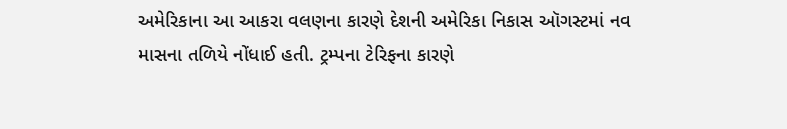અમેરિકાના આ આકરા વલણના કારણે દેશની અમેરિકા નિકાસ ઑગસ્ટમાં નવ માસના તળિયે નોંધાઈ હતી. ટ્રમ્પના ટેરિફના કારણે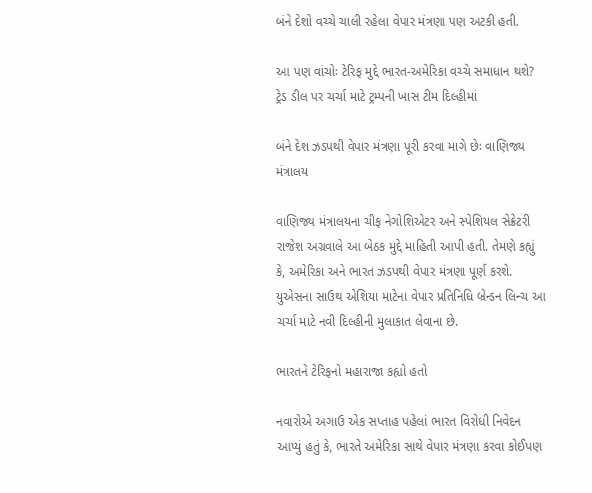બંને દેશો વચ્ચે ચાલી રહેલા વેપાર મંત્રણા પણ અટકી હતી.

આ પણ વાંચોઃ ટેરિફ મુદ્દે ભારત-અમેરિકા વચ્ચે સમાધાન થશે? ટ્રેડ ડીલ પર ચર્ચા માટે ટ્રમ્પની ખાસ ટીમ દિલ્હીમાં

બંને દેશ ઝડપથી વેપાર મંત્રણા પૂરી કરવા માગે છેઃ વાણિજ્ય મંત્રાલય

વાણિજ્ય મંત્રાલયના ચીફ નેગોશિએટર અને સ્પેશિયલ સેક્રેટરી રાજેશ અગ્રવાલે આ બેઠક મુદ્દે માહિતી આપી હતી. તેમણે કહ્યું કે, અમેરિકા અને ભારત ઝડપથી વેપાર મંત્રણા પૂર્ણ કરશે. યુએસના સાઉથ એશિયા માટેના વેપાર પ્રતિનિધિ બ્રેન્ડન લિન્ચ આ ચર્ચા માટે નવી દિલ્હીની મુલાકાત લેવાના છે.

ભારતને ટેરિફનો મહારાજા કહ્યો હતો

નવારોએ અગાઉ એક સપ્તાહ પહેલાં ભારત વિરોધી નિવેદન આપ્યું હતું કે, ભારતે અમેરિકા સાથે વેપાર મંત્રણા કરવા કોઈપણ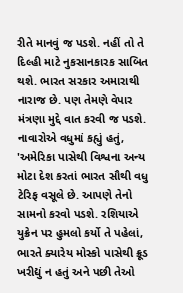રીતે માનવું જ પડશે. નહીં તો તે દિલ્હી માટે નુકસાનકારક સાબિત થશે. ભારત સરકાર અમારાથી નારાજ છે. પણ તેમણે વેપાર મંત્રણા મુદ્દે વાત કરવી જ પડશે. નાવારોએ વધુમાં કહ્યું હતું, 'અમેરિકા પાસેથી વિશ્વના અન્ય મોટા દેશ કરતાં ભારત સૌથી વધુ ટેરિફ વસૂલે છે. આપણે તેનો સામનો કરવો પડશે. રશિયાએ યુક્રેન પર હુમલો કર્યો તે પહેલાં, ભારતે ક્યારેય મોસ્કો પાસેથી ક્રૂડ ખરીદ્યું ન હતું અને પછી તેઓ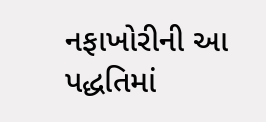નફાખોરીની આ પદ્ધતિમાં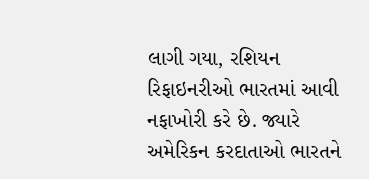લાગી ગયા, રશિયન રિફાઇનરીઓ ભારતમાં આવી નફાખોરી કરે છે. જ્યારે  અમેરિકન કરદાતાઓ ભારતને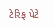ટેરિફ પેટે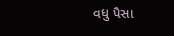વધુ પૈસા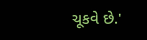ચૂકવે છે.'